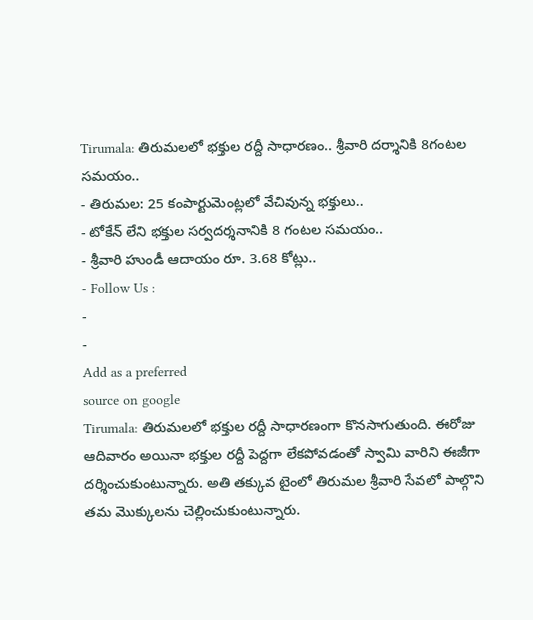Tirumala: తిరుమలలో భక్తుల రద్దీ సాధారణం.. శ్రీవారి దర్శానికి 8గంటల సమయం..
- తిరుమల: 25 కంపార్టుమెంట్లలో వేచివున్న భక్తులు..
- టోకేన్ లేని భక్తుల సర్వదర్శనానికి 8 గంటల సమయం..
- శ్రీవారి హుండీ ఆదాయం రూ. 3.68 కోట్లు..
- Follow Us :
-
-
Add as a preferred
source on google
Tirumala: తిరుమలలో భక్తుల రద్దీ సాధారణంగా కొనసాగుతుంది. ఈరోజు ఆదివారం అయినా భక్తుల రద్దీ పెద్దగా లేకపోవడంతో స్వామి వారిని ఈజీగా దర్శించుకుంటున్నారు. అతి తక్కువ టైంలో తిరుమల శ్రీవారి సేవలో పాల్గొని తమ మొక్కులను చెల్లించుకుంటున్నారు.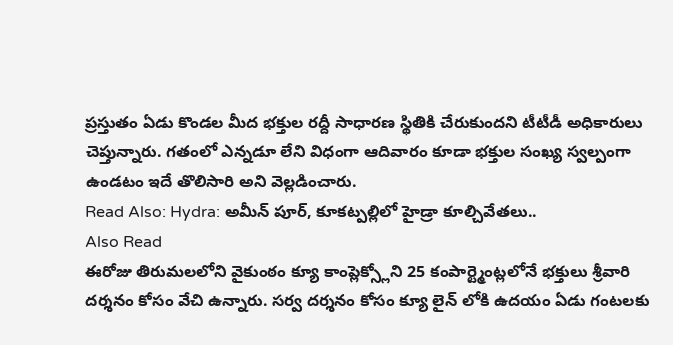ప్రస్తుతం ఏడు కొండల మీద భక్తుల రద్దీ సాధారణ స్థితికి చేరుకుందని టీటీడీ అధికారులు చెప్తున్నారు. గతంలో ఎన్నడూ లేని విధంగా ఆదివారం కూడా భక్తుల సంఖ్య స్వల్పంగా ఉండటం ఇదే తొలిసారి అని వెల్లడించారు.
Read Also: Hydra: అమీన్ పూర్, కూకట్పల్లిలో హైడ్రా కూల్చివేతలు..
Also Read
ఈరోజు తిరుమలలోని వైకుంఠం క్యూ కాంప్లెక్స్లోని 25 కంపార్ట్మెంట్లలోనే భక్తులు శ్రీవారి దర్శనం కోసం వేచి ఉన్నారు. సర్వ దర్శనం కోసం క్యూ లైన్ లోకి ఉదయం ఏడు గంటలకు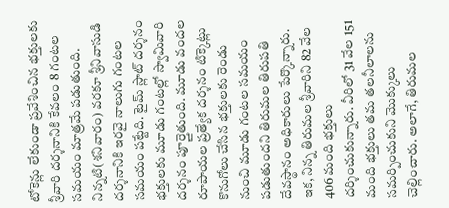టోకెన్లు లేకుండా ప్రవేశించిన భక్తులకు శ్రీవారి దర్శనానికి కేవలం 8 గంటల సమయం మాత్రమే పడుతుంది. నిన్నటి(శనివారం) వరకూ శ్రీనివాసుడి దర్శనానికి ఇరవై నాలుగు గంటల సమయం పట్టేది. టైమ్ స్లాట్ దర్శనం భక్తులకు మూడు గంటల్లో స్వామివారి దర్శనం పూర్తైతుంది. మూడు వందల రూపాయల ప్రత్యేక దర్శనం టిక్కెట్లు కొనుగోలు చేసిన భక్తులకు రెండు నుంచి మూడు గంటల సమయం పడుతుందని తిరుమల తిరుపతి దేవస్థానం అధికారులు పేర్కొన్నారు. ఇక, నిన్న తిరుమల శ్రీవారిని 82 వేల 406 మంది భక్తులు దర్శించుకున్నారు. వీరిలో 31 వేల 151 మంది భక్తులు తమ తలనీలాలను సమర్పించుకుని మొక్కులు చెల్లించారు. అలాగే, తిరుమల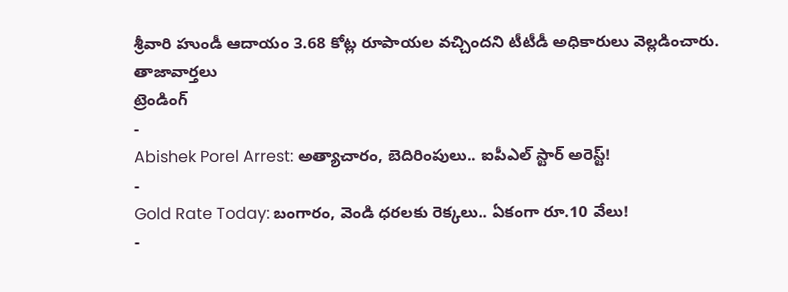శ్రీవారి హుండీ ఆదాయం 3.68 కోట్ల రూపాయల వచ్చిందని టీటీడీ అధికారులు వెల్లడించారు.
తాజావార్తలు
ట్రెండింగ్
-
Abishek Porel Arrest: అత్యాచారం, బెదిరింపులు.. ఐపీఎల్ స్టార్ అరెస్ట్!
-
Gold Rate Today: బంగారం, వెండి ధరలకు రెక్కలు.. ఏకంగా రూ.10 వేలు!
-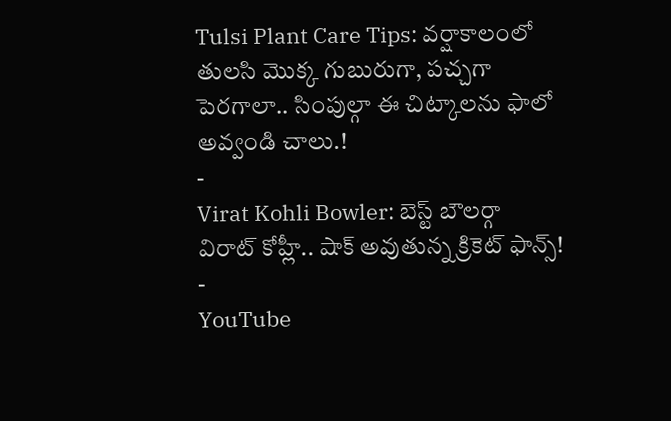Tulsi Plant Care Tips: వర్షాకాలంలో తులసి మొక్క గుబురుగా, పచ్చగా పెరగాలా.. సింపుల్గా ఈ చిట్కాలను ఫాలో అవ్వండి చాలు.!
-
Virat Kohli Bowler: బెస్ట్ బౌలర్గా విరాట్ కోహ్లీ.. షాక్ అవుతున్న క్రికెట్ ఫాన్స్!
-
YouTube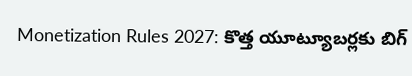Monetization Rules 2027: కొత్త యూట్యూబర్లకు బిగ్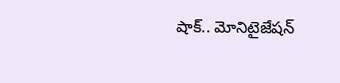షాక్.. మోనిటైజేషన్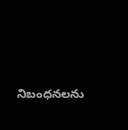నిబంధనలను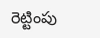రెట్టింపు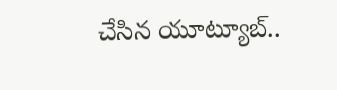చేసిన యూట్యూబ్..